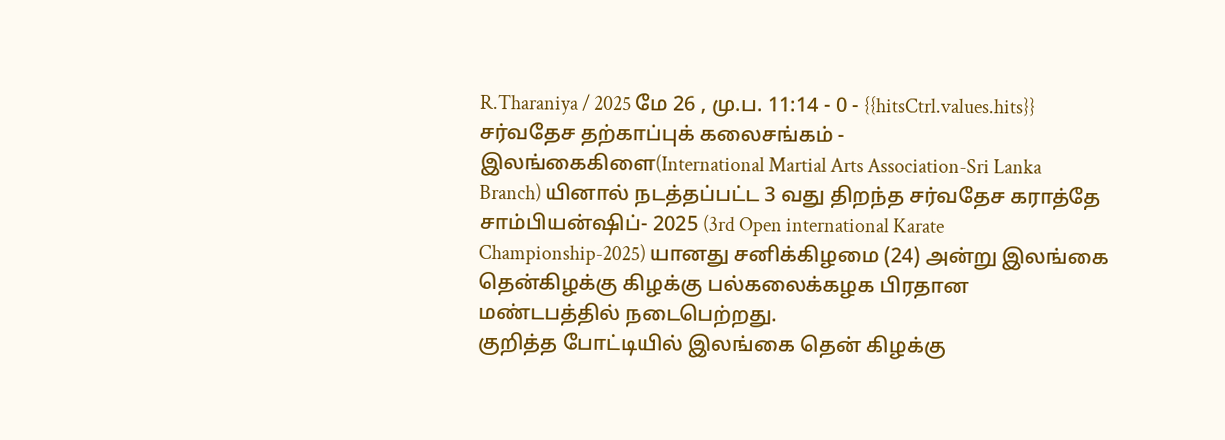R.Tharaniya / 2025 மே 26 , மு.ப. 11:14 - 0 - {{hitsCtrl.values.hits}}
சர்வதேச தற்காப்புக் கலைசங்கம் - இலங்கைகிளை(International Martial Arts Association-Sri Lanka Branch) யினால் நடத்தப்பட்ட 3 வது திறந்த சர்வதேச கராத்தே சாம்பியன்ஷிப்- 2025 (3rd Open international Karate Championship-2025) யானது சனிக்கிழமை (24) அன்று இலங்கை தென்கிழக்கு கிழக்கு பல்கலைக்கழக பிரதான மண்டபத்தில் நடைபெற்றது.
குறித்த போட்டியில் இலங்கை தென் கிழக்கு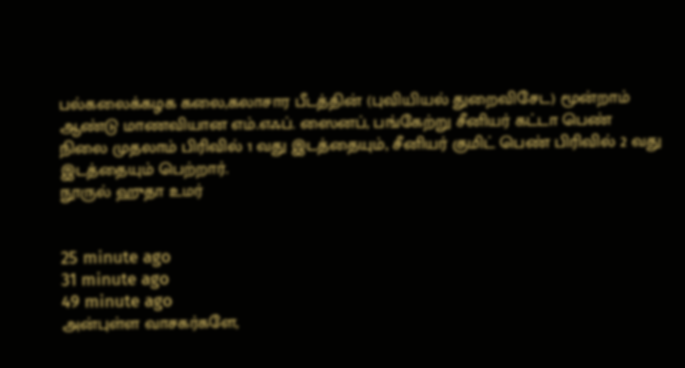பல்கலைக்கழக கலை,கலாசார பீடத்தின் (புவியியல் துறைவிசேட) மூன்றாம் ஆண்டு மாணவியான எம்.எஃப். ஸைனப், பங்கேற்று சீனியர் கட்டா பெண் நிலை முதலாம் பிரிவில் 1 வது இடத்தையும், சீனியர் குமிட் பெண் பிரிவில் 2 வது இடத்தையும் பெற்றார்.
நூருல் ஹுதா உமர்


25 minute ago
31 minute ago
49 minute ago
அன்புள்ள வாசகர்களே,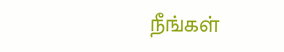நீங்கள்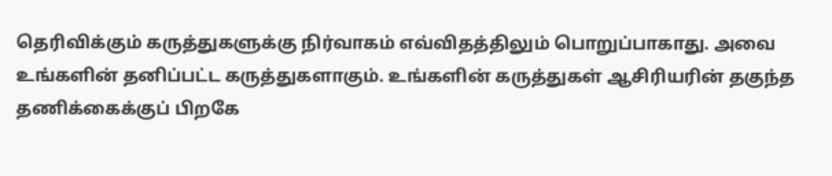தெரிவிக்கும் கருத்துகளுக்கு நிர்வாகம் எவ்விதத்திலும் பொறுப்பாகாது. அவை உங்களின் தனிப்பட்ட கருத்துகளாகும். உங்களின் கருத்துகள் ஆசிரியரின் தகுந்த தணிக்கைக்குப் பிறகே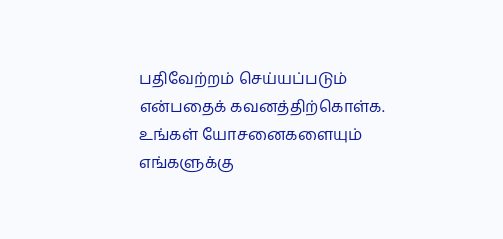பதிவேற்றம் செய்யப்படும் என்பதைக் கவனத்திற்கொள்க. உங்கள் யோசனைகளையும் எங்களுக்கு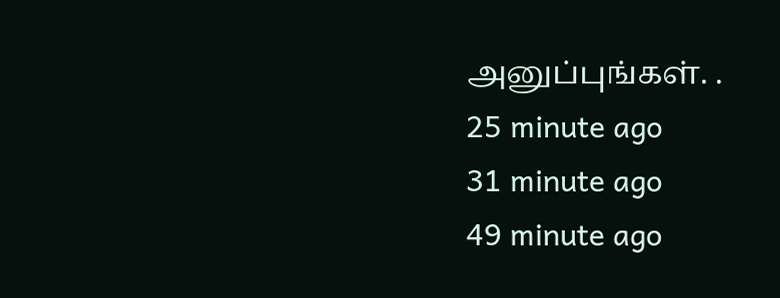அனுப்புங்கள். .
25 minute ago
31 minute ago
49 minute ago